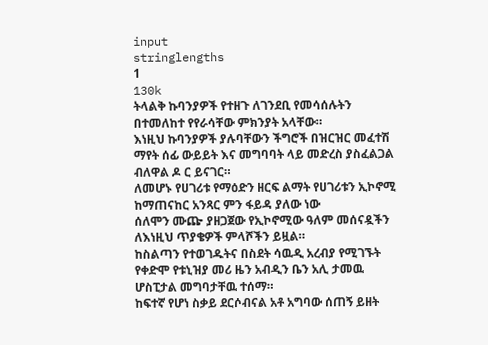input
stringlengths
1
130k
ትላልቅ ኩባንያዎች የተዘጉ ለገንደቢ የመሳሰሉትን በተመለከተ የየራሳቸው ምክንያት አላቸው።
እነዚህ ኩባንያዎች ያሉባቸውን ችግሮች በዝርዝር መፈተሽ ማየት ሰፊ ውይይት እና መግባባት ላይ መድረስ ያስፈልጋል ብለዋል ዶ ር ይናገር።
ለመሆኑ የሀገሪቱ የማዕድን ዘርፍ ልማት የሀገሪቱን ኢኮኖሚ ከማጠናከር አንጻር ምን ፋይዳ ያለው ነው
ሰለሞን ሙጬ ያዘጋጀው የኢኮኖሚው ዓለም መሰናዷችን ለእነዚህ ጥያቄዎች ምላሾችን ይዟል።
ከስልጣን የተወገዱትና በስደት ሳዉዲ አረብያ የሚገኙት የቀድሞ የቱኒዝያ መሪ ዜን አብዲን ቤን አሊ ታመዉ ሆስፒታል መግባታቸዉ ተሰማ።
ከፍተኛ የሆነ ስቃይ ደርሶብናል አቶ አግባው ሰጠኝ ይዘት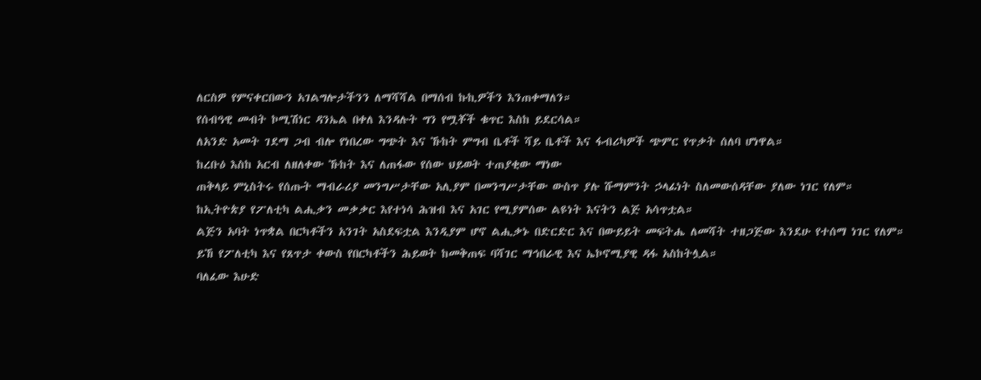ለርስዎ የምናቀርበውን አገልግሎታችንን ለማሻሻል በማሰብ ኩኪዎችን እንጠቀማለን።
የሰብዓዊ መብት ኮሚሽነር ዳንኤል በቀለ እንዳሉት ግን የሟቾች ቁጥር እስከ ይደርሳል።
ለአንድ አመት ገደማ ጋብ ብሎ የነበረው ግጭት እና ኹከት ምግብ ቤቶች ሻይ ቤቶች እና ፋብሪካዎች ጭምር የጥቃት ሰለባ ሆነዋል።
ከረቡዕ እስከ አርብ ለዘለቀው ኹከት እና ለጠፋው የሰው ህይወት ተጠያቂው ማነው
ጠቅላይ ምኒስትሩ የሰጡት ማብራሪያ መንግሥታቸው አሊያም በመንግሥታቸው ውስጥ ያሉ ሹማምንት ኃላፊነት ስለመውሰዳቸው ያለው ነገር የለም።
ከኢትዮጵያ የፖለቲካ ልሒቃን መቃቃር እየተነሳ ሕዝብ እና አገር የሚያምሰው ልዩነት እናትን ልጅ አሳጥቷል።
ልጅን አባት ነጥቋል በርካቶችን አንገት አስደፍቷል እንዲያም ሆኖ ልሒቃኑ በድርድር እና በውይይት መፍትሔ ለመሻት ተዘጋጅው እንደሁ የተሰማ ነገር የለም።
ይኸ የፖለቲካ እና የጸጥታ ቀውስ የበርካቶችን ሕይወት ከመቅጠፍ ባሻገር ማኅበራዊ እና ኤኮኖሚያዊ ዳፋ አስከትሏል።
ባለፈው እሁድ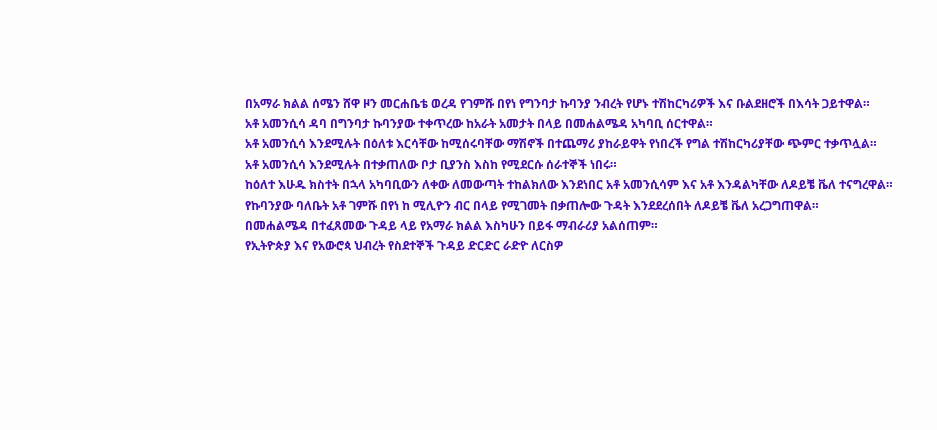በአማራ ክልል ሰሜን ሸዋ ዞን መርሐቤቴ ወረዳ የገምሹ በየነ የግንባታ ኩባንያ ንብረት የሆኑ ተሽከርካሪዎች እና ቡልደዘሮች በእሳት ጋይተዋል።
አቶ አመንሲሳ ዳባ በግንባታ ኩባንያው ተቀጥረው ከአራት አመታት በላይ በመሐልሜዳ አካባቢ ሰርተዋል።
አቶ አመንሲሳ እንደሚሉት በዕለቱ እርሳቸው ከሚሰሩባቸው ማሽኖች በተጨማሪ ያከራይዋት የነበረች የግል ተሽከርካሪያቸው ጭምር ተቃጥሏል።
አቶ አመንሲሳ እንደሚሉት በተቃጠለው ቦታ ቢያንስ እስከ የሚደርሱ ሰራተኞች ነበሩ።
ከዕለተ እሁዱ ክስተት በኋላ አካባቢውን ለቀው ለመውጣት ተከልክለው እንደነበር አቶ አመንሲሳም እና አቶ እንዳልካቸው ለዶይቼ ቬለ ተናግረዋል።
የኩባንያው ባለቤት አቶ ገምሹ በየነ ከ ሚሊዮን ብር በላይ የሚገመት በቃጠሎው ጉዳት እንደደረሰበት ለዶይቼ ቬለ አረጋግጠዋል።
በመሐልሜዳ በተፈጸመው ጉዳይ ላይ የአማራ ክልል እስካሁን በይፋ ማብራሪያ አልሰጠም።
የኢትዮጵያ እና የአውሮጳ ህብረት የስደተኞች ጉዳይ ድርድር ራድዮ ለርስዎ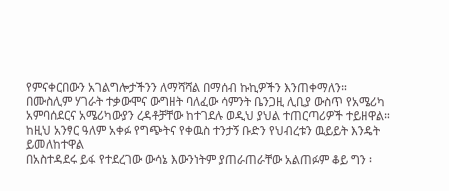የምናቀርበውን አገልግሎታችንን ለማሻሻል በማሰብ ኩኪዎችን እንጠቀማለን።
በሙስሊም ሃገራት ተቃውሞና ውግዘት ባለፈው ሳምንት ቤንጋዚ ሊቢያ ውስጥ የአሜሪካ አምባሰደርና አሜሪካውያን ረዳቶቻቸው ከተገደሉ ወዲህ ያህል ተጠርጣሪዎች ተይዘዋል።
ከዚህ አንፃር ዓለም አቀፉ የግጭትና የቀዉስ ተንታኝ ቡድን የህብረቱን ዉይይት እንዴት ይመለከተዋል
በአስተዳደሩ ይፋ የተደረገው ውሳኔ እውንነትም ያጠራጠራቸው አልጠፉም ቆይ ግን ፡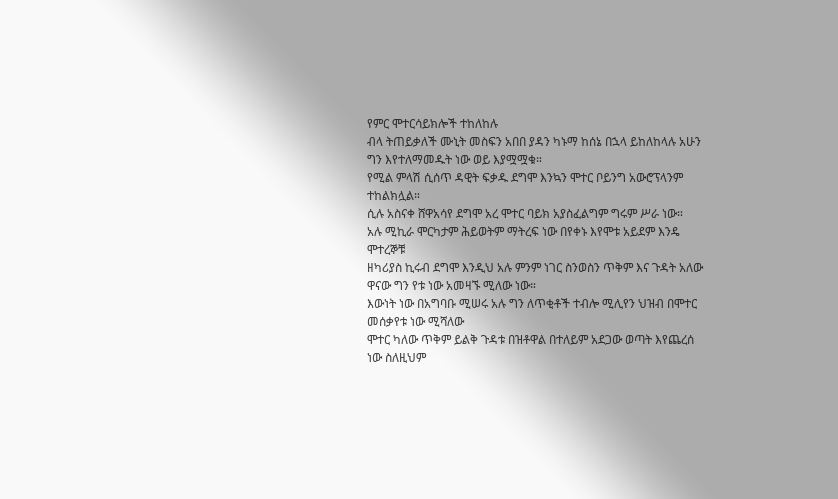የምር ሞተርሳይክሎች ተከለከሉ
ብላ ትጠይቃለች ሙኒት መስፍን አበበ ያዳን ካኑማ ከሰኔ በኋላ ይከለከላሉ አሁን ግን እየተለማመዱት ነው ወይ እያሟሟቁ።
የሚል ምላሽ ሲሰጥ ዳዊት ፍቃዱ ደግሞ እንኳን ሞተር ቦይንግ አውሮፕላንም ተከልክሏል።
ሲሉ አስናቀ ሸዋአሳየ ደግሞ አረ ሞተር ባይክ አያስፈልግም ግሩም ሥራ ነው።
አሉ ሚኪራ ሞርካታም ሕይወትም ማትረፍ ነው በየቀኑ እየሞቱ አይደም እንዴ ሞተረኞቹ
ዘካሪያስ ኪሩብ ደግሞ እንዲህ አሉ ምንም ነገር ስንወስን ጥቅም እና ጉዳት አለው ዋናው ግን የቱ ነው አመዛኙ ሚለው ነው።
እውነት ነው በአግባቡ ሚሠሩ አሉ ግን ለጥቂቶች ተብሎ ሚሊየን ህዝብ በሞተር መሰቃየቱ ነው ሚሻለው
ሞተር ካለው ጥቅም ይልቅ ጉዳቱ በዝቶዋል በተለይም አደጋው ወጣት እየጨረሰ ነው ስለዚህም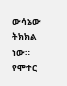ውሳኔው ትክክል ነው።
የሞተር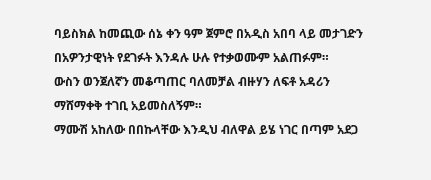ባይስክል ከመጪው ሰኔ ቀን ዓም ጀምሮ በአዲስ አበባ ላይ መታገድን በአዎንታዊነት የደገፉት እንዳሉ ሁሉ የተቃወሙም አልጠፉም።
ውስን ወንጀለኛን መቆጣጠር ባለመቻል ብዙሃን ለፍቶ አዳሪን ማሸማቀቅ ተገቢ አይመስለኝም።
ማሙሽ አከለው በበኩላቸው እንዲህ ብለዋል ይሄ ነገር በጣም አደጋ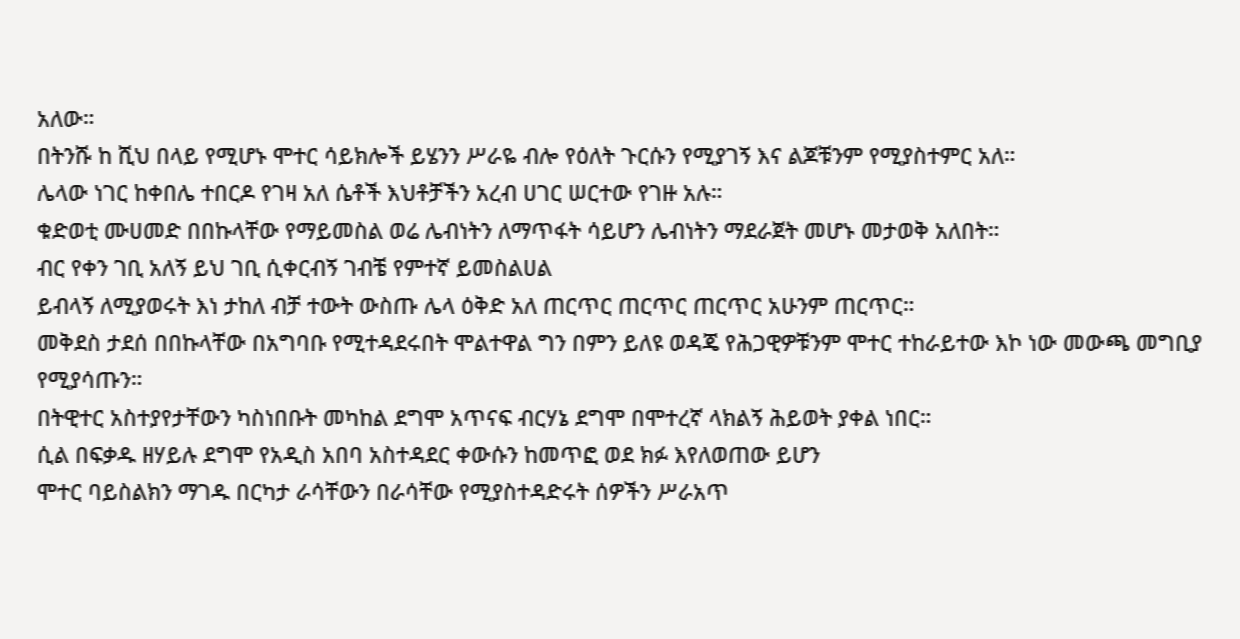አለው።
በትንሹ ከ ሺህ በላይ የሚሆኑ ሞተር ሳይክሎች ይሄንን ሥራዬ ብሎ የዕለት ጉርሱን የሚያገኝ እና ልጆቹንም የሚያስተምር አለ።
ሌላው ነገር ከቀበሌ ተበርዶ የገዛ አለ ሴቶች እህቶቻችን አረብ ሀገር ሠርተው የገዙ አሉ።
ቁድወቲ ሙሀመድ በበኩላቸው የማይመስል ወሬ ሌብነትን ለማጥፋት ሳይሆን ሌብነትን ማደራጀት መሆኑ መታወቅ አለበት።
ብር የቀን ገቢ አለኝ ይህ ገቢ ሲቀርብኝ ገብቼ የምተኛ ይመስልሀል
ይብላኝ ለሚያወሩት እነ ታከለ ብቻ ተውት ውስጡ ሌላ ዕቅድ አለ ጠርጥር ጠርጥር ጠርጥር አሁንም ጠርጥር።
መቅደስ ታደሰ በበኩላቸው በአግባቡ የሚተዳደሩበት ሞልተዋል ግን በምን ይለዩ ወዳጄ የሕጋዊዎቹንም ሞተር ተከራይተው እኮ ነው መውጫ መግቢያ የሚያሳጡን።
በትዊተር አስተያየታቸውን ካስነበቡት መካከል ደግሞ አጥናፍ ብርሃኔ ደግሞ በሞተረኛ ላክልኝ ሕይወት ያቀል ነበር።
ሲል በፍቃዱ ዘሃይሉ ደግሞ የአዲስ አበባ አስተዳደር ቀውሱን ከመጥፎ ወደ ክፉ እየለወጠው ይሆን
ሞተር ባይስልክን ማገዱ በርካታ ራሳቸውን በራሳቸው የሚያስተዳድሩት ሰዎችን ሥራአጥ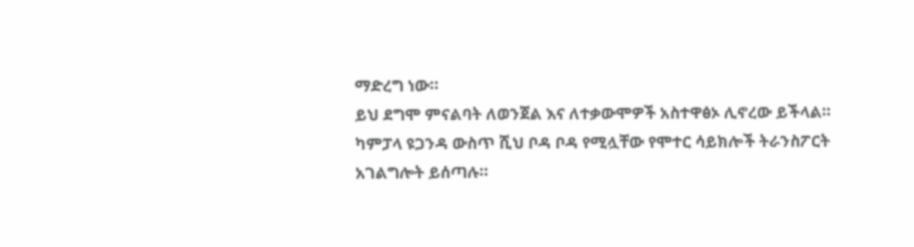ማድረግ ነው።
ይህ ደግሞ ምናልባት ለወንጀል እና ለተቃውሞዎች አስተዋፅኦ ሊኖረው ይችላል።
ካምፓላ ዩጋንዳ ውስጥ ሺህ ቦዳ ቦዳ የሚሏቸው የሞተር ሳይክሎች ትራንስፖርት አገልግሎት ይሰጣሉ።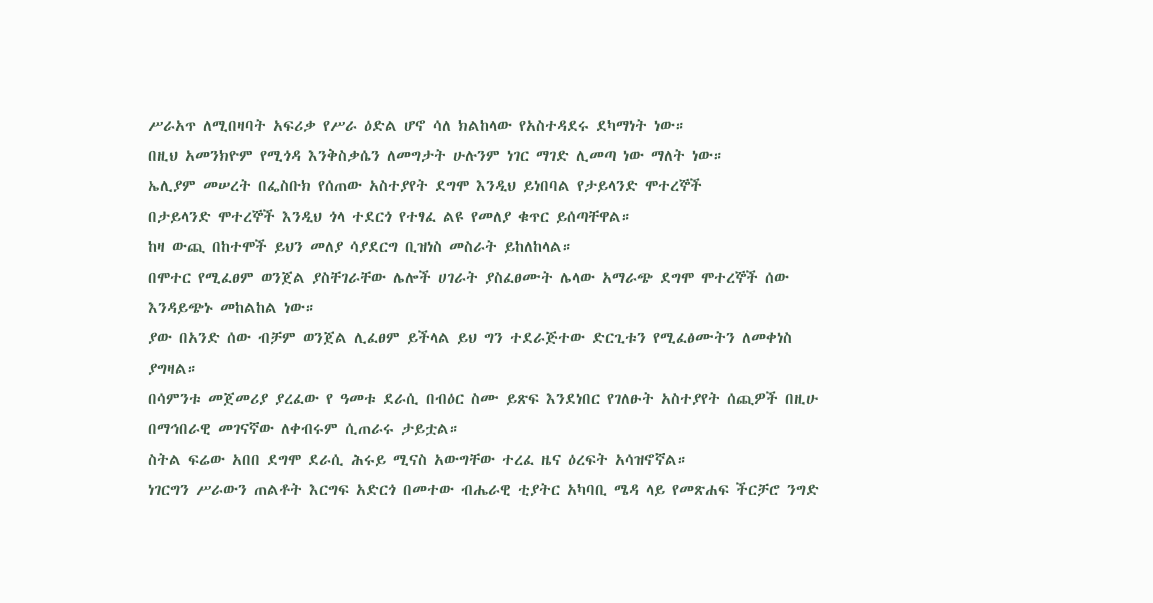ሥራአጥ ለሚበዛባት አፍሪቃ የሥራ ዕድል ሆኖ ሳለ ክልከላው የአስተዳደሩ ደካማነት ነው።
በዚህ አመንክዮም የሚጎዳ እንቅስቃሴን ለመግታት ሁሉንም ነገር ማገድ ሊመጣ ነው ማለት ነው።
ኤሊያም መሠረት በፌስቡክ የሰጠው አስተያየት ደግሞ እንዲህ ይነበባል የታይላንድ ሞተረኞች
በታይላንድ ሞተረኞች እንዲህ ጎላ ተደርጎ የተፃፈ ልዩ የመለያ ቁጥር ይሰጣቸዋል።
ከዛ ውጪ በከተሞች ይህን መለያ ሳያደርግ ቢዝነስ መስራት ይከለከላል።
በሞተር የሚፈፀም ወንጀል ያስቸገራቸው ሌሎች ሀገራት ያስፈፀሙት ሌላው አማራጭ ደግሞ ሞተረኞች ሰው እንዳይጭኑ መከልከል ነው።
ያው በአንድ ሰው ብቻም ወንጀል ሊፈፀም ይችላል ይህ ግን ተደራጅተው ድርጊቱን የሚፈፅሙትን ለመቀነስ ያግዛል።
በሳምንቱ መጀመሪያ ያረፈው የ ዓመቱ ደራሲ በብዕር ስሙ ይጽፍ እንደነበር የገለፁት አስተያየት ሰጪዎች በዚሁ በማኅበራዊ መገናኛው ለቀብሩም ሲጠራሩ ታይቷል።
ስትል ፍሬው አበበ ደግሞ ደራሲ ሕሩይ ሚናስ አውግቸው ተረፈ ዜና ዕረፍት አሳዝኖኛል።
ነገርግን ሥራውን ጠልቶት እርግፍ አድርጎ በመተው ብሔራዊ ቲያትር አካባቢ ሜዳ ላይ የመጽሐፍ ችርቻሮ ንግድ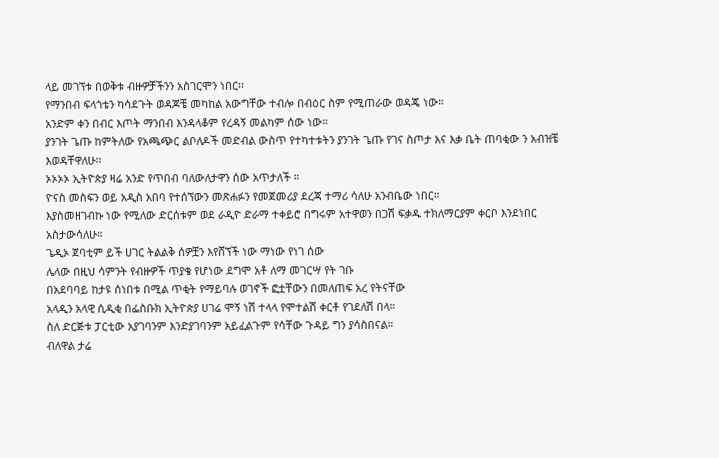ላይ መገኘቱ በወቅቱ ብዙዎቻችንን አስገርሞን ነበር፡፡
የማንበብ ፍላጎቴን ካሳደጉት ወዳጆቼ መካከል አውግቸው ተብሎ በብዕር ስም የሚጠራው ወዳጄ ነው።
አንድም ቀን በብር እጦት ማንበብ እንዳላቆም የረዳኝ መልካም ሰው ነው።
ያንገት ጌጡ ከምትለው የአጫጭር ልቦለዶች መድብል ውስጥ የተካተቱትን ያንገት ጌጡ የገና ስጦታ እና እቃ ቤት ጠባቂው ን አብዝቼ እወዳቸዋለሁ፡፡
ኦኦኦኦ ኢትዮጵያ ዛሬ አንድ የጥበብ ባለውለታዋን ሰው አጥታለች ።
ዮናስ መስፍን ወይ አዲስ አበባ የተሰኘውን መጽሐፉን የመጀመሪያ ደረጃ ተማሪ ሳለሁ አንብቤው ነበር።
እያስመዘገብኩ ነው የሚለው ድርሰቱም ወደ ራዲዮ ድራማ ተቀይሮ በግሩም አተዋወን በጋሽ ፍቃዱ ተክለማርያም ቀርቦ እንደነበር አስታውሳለሁ።
ጌዲኦ ጀባቲም ይች ሀገር ትልልቅ ሰዎቿን እየሸኘች ነው ማነው የነገ ሰው
ሌላው በዚህ ሳምንት የብዙዎች ጥያቄ የሆነው ደግሞ አቶ ለማ መገርሣ የት ገቡ
በአደባባይ ከታዩ ሰነበቱ በሚል ጥቂት የማይባሉ ወገኖች ፎቷቸውን በመለጠፍ አረ የትናቸው
አላዲን አላዊ ሲዲቂ በፌስቡክ ኢትዮጵያ ሀገሬ ሞኝ ነሽ ተላላ የሞተልሽ ቀርቶ የገደለሽ በላ።
ስለ ድርጅቱ ፓርቲው አያገባንም እንድያገባንም አይፈልጉም የሳቸው ጉዳይ ግን ያሳስበናል።
ብለዋል ታሬ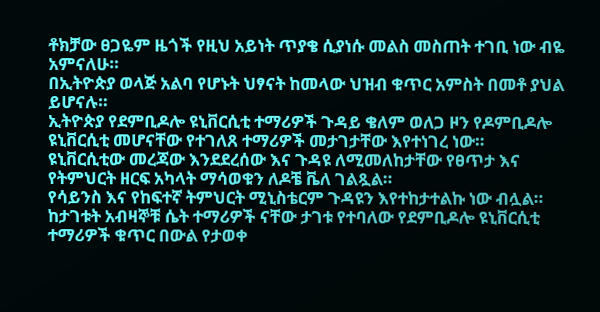ቶክቻው ፀጋዬም ዜጎች የዚህ አይነት ጥያቄ ሲያነሱ መልስ መስጠት ተገቢ ነው ብዬ አምናለሁ።
በኢትዮጵያ ወላጅ አልባ የሆኑት ህፃናት ከመላው ህዝብ ቁጥር አምስት በመቶ ያህል ይሆናሉ።
ኢትዮጵያ የደምቢዶሎ ዩኒቨርሲቲ ተማሪዎች ጉዳይ ቄለም ወለጋ ዞን የዶምቢዶሎ ዩኒቨርሲቲ መሆናቸው የተገለጸ ተማሪዎች መታገታቸው እየተነገረ ነው።
ዩኒቨርሲቲው መረጃው እንደደረሰው እና ጉዳዩ ለሚመለከታቸው የፀጥታ እና የትምህርት ዘርፍ አካላት ማሳወቁን ለዶቼ ቬለ ገልጿል።
የሳይንስ እና የከፍተኛ ትምህርት ሚኒስቴርም ጉዳዩን እየተከታተልኩ ነው ብሏል።
ከታገቱት አብዛኞቹ ሴት ተማሪዎች ናቸው ታገቱ የተባለው የደምቢዶሎ ዩኒቨርሲቲ ተማሪዎች ቁጥር በውል የታወቀ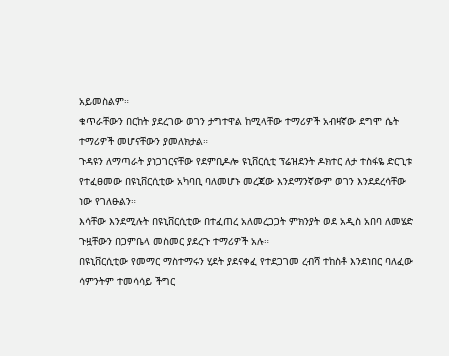አይመስልም።
ቁጥራቸውን በርከት ያደረገው ወገን ታግተዋል ከሚላቸው ተማሪዎች አብዛኛው ደግሞ ሴት ተማሪዎች መሆናቸውን ያመለክታል።
ጉዳዩን ለማጣራት ያነጋገርናቸው የደምቢዶሎ ዩኒቨርሲቲ ፕሬዝደንት ዶክተር ለታ ተስፋዬ ድርጊቱ የተፈፀመው በዩኒቨርሲቲው አካባቢ ባለመሆኑ መረጃው እንደማንኛውም ወገን እንደደረሳቸው ነው የገለፁልን።
እሳቸው እንደሚሉት በዩኒቨርሲቲው በተፈጠረ አለመረጋጋት ምክንያት ወደ አዲስ አበባ ለመሄድ ጉዟቸውን በጋምቤላ መስመር ያደረጉ ተማሪዎች አሉ።
በዩኒቨርሲቲው የመማር ማስተማሩን ሂደት ያደናቀፈ የተደጋገመ ረብሻ ተከስቶ እንደነበር ባለፈው ሳምንትም ተመሳሳይ ችግር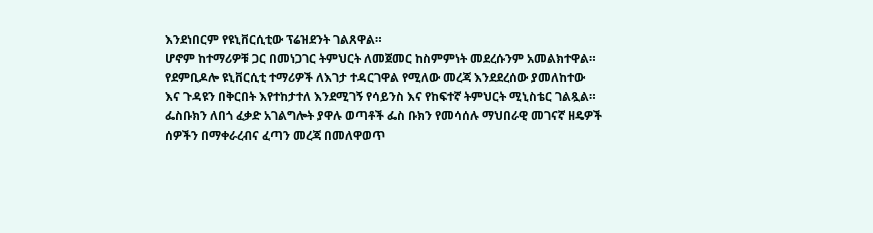እንደነበርም የዩኒቨርሲቲው ፕሬዝደንት ገልጸዋል።
ሆኖም ከተማሪዎቹ ጋር በመነጋገር ትምህርት ለመጀመር ከስምምነት መደረሱንም አመልክተዋል።
የደምቢዶሎ ዩኒቨርሲቲ ተማሪዎች ለእገታ ተዳርገዋል የሚለው መረጃ እንደደረሰው ያመለከተው እና ጉዳዩን በቅርበት እየተከታተለ እንደሚገኝ የሳይንስ እና የከፍተኛ ትምህርት ሚኒስቴር ገልጿል።
ፌስቡክን ለበጎ ፈቃድ አገልግሎት ያዋሉ ወጣቶች ፌስ ቡክን የመሳሰሉ ማህበራዊ መገናኛ ዘዴዎች ሰዎችን በማቀራረብና ፈጣን መረጃ በመለዋወጥ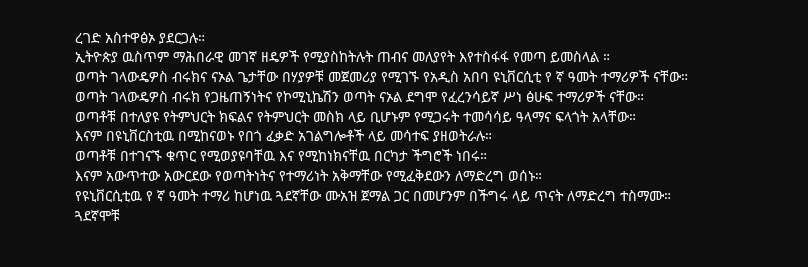ረገድ አስተዋፅኦ ያደርጋሉ።
ኢትዮጵያ ዉስጥም ማሕበራዊ መገኛ ዘዴዎች የሚያስከትሉት ጠብና መለያየት እየተስፋፋ የመጣ ይመስላል ።
ወጣት ገላውዴዎስ ብሩክና ናኦል ጌታቸው በሃያዎቹ መጀመሪያ የሚገኙ የአዲስ አበባ ዩኒቨርሲቲ የ ኛ ዓመት ተማሪዎች ናቸው።
ወጣት ገላውዴዎስ ብሩክ የጋዜጠኝነትና የኮሚኒኬሽን ወጣት ናኦል ደግሞ የፈረንሳይኛ ሥነ ፅሁፍ ተማሪዎች ናቸው።
ወጣቶቹ በተለያዩ የትምህርት ክፍልና የትምህርት መስክ ላይ ቢሆኑም የሚጋሩት ተመሳሳይ ዓላማና ፍላጎት አላቸው።
እናም በዩኒቨርስቲዉ በሚከናወኑ የበጎ ፈቃድ አገልግሎቶች ላይ መሳተፍ ያዘወትራሉ።
ወጣቶቹ በተገናኙ ቁጥር የሚወያዩባቸዉ እና የሚከነክናቸዉ በርካታ ችግሮች ነበሩ።
እናም አውጥተው አውርደው የወጣትነትና የተማሪነት አቅማቸው የሚፈቅደውን ለማድረግ ወሰኑ።
የዩኒቨርሲቲዉ የ ኛ ዓመት ተማሪ ከሆነዉ ጓደኛቸው ሙአዝ ጀማል ጋር በመሆንም በችግሩ ላይ ጥናት ለማድረግ ተስማሙ።
ጓደኛሞቹ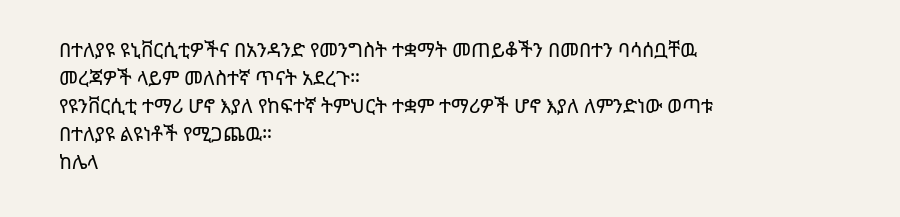በተለያዩ ዩኒቨርሲቲዎችና በአንዳንድ የመንግስት ተቋማት መጠይቆችን በመበተን ባሳሰቧቸዉ መረጃዎች ላይም መለስተኛ ጥናት አደረጉ።
የዩንቨርሲቲ ተማሪ ሆኖ እያለ የከፍተኛ ትምህርት ተቋም ተማሪዎች ሆኖ እያለ ለምንድነው ወጣቱ በተለያዩ ልዩነቶች የሚጋጨዉ።
ከሌላ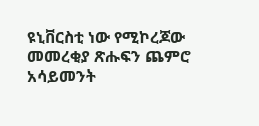ዩኒቨርስቲ ነው የሚኮረጆው መመረቂያ ጽሑፍን ጨምሮ አሳይመንት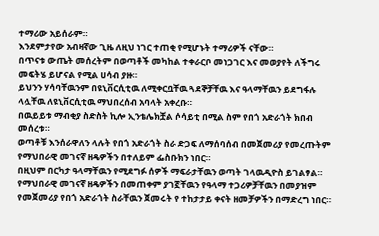ተማሪው አይሰራም።
እንደምታየው አብዛኛው ጊዜ ለዚህ ነገር ተጠቂ የሚሆኑት ተማሪዎች ናቸው።
በጥናቱ ውጤት መሰረትም በወጣቶች መካከል ተቀራርቦ መነጋገር እና መወያየት ለችግሩ መፍትሄ ይሆናል የሚል ሀሳብ ያዙ።
ይህንን ሃሳባቸዉንም በዩኒቨርሲቲዉ ለሚቀርቧቸዉ ጓደኞቻቸዉ እና ዓላማቸዉን ይደግፋሉ ላሏቸዉ ለዩኒቨርሲቲዉ ማህበረሰብ አባላት አቀረቡ።
በዉይይቱ ማብቂያ ስድስት ኪሎ ኢንቴሌክቿል ሶሳይቲ በሚል ስም የበጎ አድራጎት ክበብ መሰረቱ።
ወጣቶቹ እንሰራዋለን ላሉት የበጎ አድራጎት ስራ ድጋፍ ለማሰባሰብ በመጀመሪያ የመረጡትም የማህበራዊ መገናኛ ዘዴዎችን በተለይም ፌስቡክን ነበር።
በዚህም በርካታ ዓላማቸዉን የሚደግፉ ሰዎች ማፍራታቸዉን ወጣት ገላዉዲዮስ ይገልፃል።
የማህበራዊ መገናኛ ዘዴዎችን በመጠቀም ያገኟቸዉን የዓላማ ተጋሪዎቻቸዉን በመያዝም የመጀመሪያ የበጎ አድራጎት ስራቸዉን ጀመሩት የ ተከታታይ ቀናት ዘመቻዎችን በማድረግ ነበር።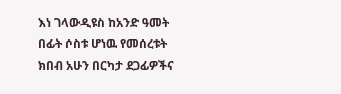እነ ገላውዲዩስ ከአንድ ዓመት በፊት ሶስቱ ሆነዉ የመሰረቱት ክበብ አሁን በርካታ ደጋፊዎችና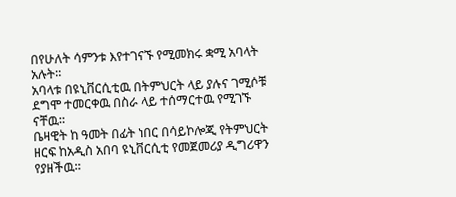በየሁለት ሳምንቱ እየተገናኙ የሚመክሩ ቋሚ አባላት አሉት።
አባላቱ በዩኒቨርሲቲዉ በትምህርት ላይ ያሉና ገሚሶቹ ደግሞ ተመርቀዉ በስራ ላይ ተሰማርተዉ የሚገኙ ናቸዉ።
ቤዛዊት ከ ዓመት በፊት ነበር በሳይኮሎጂ የትምህርት ዘርፍ ከአዲስ አበባ ዩኒቨርሲቲ የመጀመሪያ ዲግሪዋን የያዘችዉ።